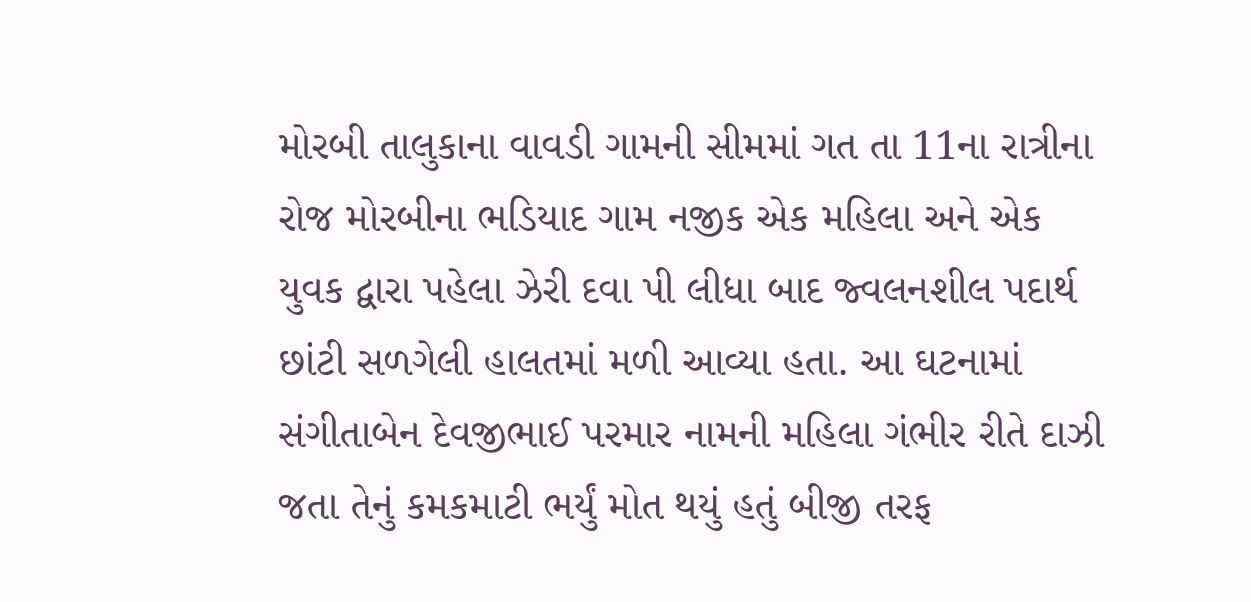મોરબી તાલુકાના વાવડી ગામની સીમમાં ગત તા 11ના રાત્રીના રોજ મોરબીના ભડિયાદ ગામ નજીક એક મહિલા અને એક યુવક દ્વારા પહેલા ઝેરી દવા પી લીધા બાદ જ્વલનશીલ પદાર્થ છાંટી સળગેલી હાલતમાં મળી આવ્યા હતા. આ ઘટનામાં સંગીતાબેન દેવજીભાઈ પરમાર નામની મહિલા ગંભીર રીતે દાઝી જતા તેનું કમકમાટી ભર્યું મોત થયું હતું બીજી તરફ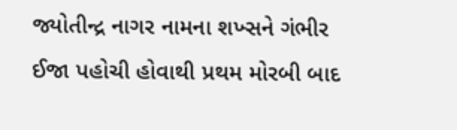જ્યોતીન્દ્ર નાગર નામના શખ્સને ગંભીર ઈજા પહોચી હોવાથી પ્રથમ મોરબી બાદ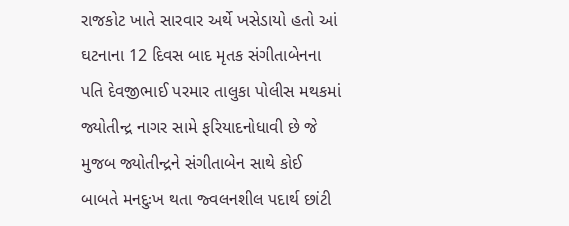રાજકોટ ખાતે સારવાર અર્થે ખસેડાયો હતો આં ઘટનાના 12 દિવસ બાદ મૃતક સંગીતાબેનના પતિ દેવજીભાઈ પરમાર તાલુકા પોલીસ મથકમાં જ્યોતીન્દ્ર નાગર સામે ફરિયાદનોધાવી છે જે મુજબ જ્યોતીન્દ્રને સંગીતાબેન સાથે કોઈ બાબતે મનદુઃખ થતા જ્વલનશીલ પદાર્થ છાંટી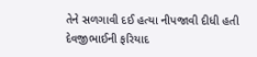તેને સળગાવી દઈ હત્યા નીપજાવી દીધી હતી દેવજીભાઈની ફરિયાદ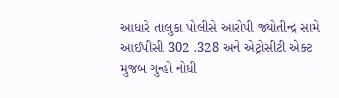આધારે તાલુકા પોલીસે આરોપી જ્યોતીન્દ્ર સામે આઈપીસી 302 .328 અને એટ્રોસીટી એક્ટ મુજબ ગુન્હો નોધી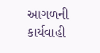આગળની કાર્યવાહી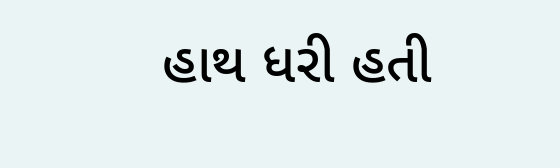હાથ ધરી હતી